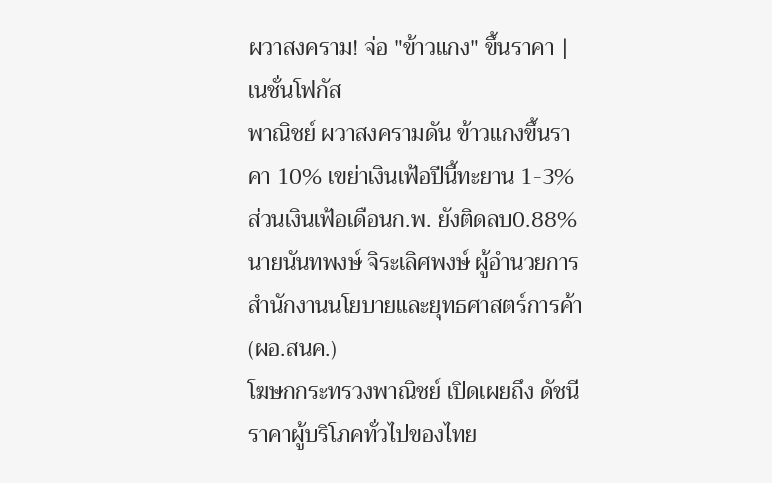ผวาสงคราม! จ่อ "ข้าวแกง" ขึ้นราคา | เนชั่นโฟกัส
พาณิชย์ ผวาสงครามดัน ข้าวแกงขึ้นราคา 10% เขย่าเงินเฟ้อปีนี้ทะยาน 1-3%
ส่วนเงินเฟ้อเดือนก.พ. ยังติดลบ0.88%
นายนันทพงษ์ จิระเลิศพงษ์ ผู้อำนวยการสำนักงานนโยบายและยุทธศาสตร์การค้า (ผอ.สนค.)
โฆษกกระทรวงพาณิชย์ เปิดเผยถึง ดัชนีราคาผู้บริโภคทั่วไปของไทย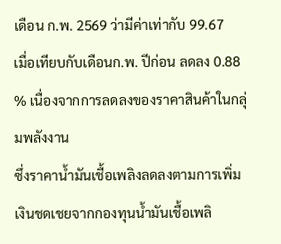เดือน ก.พ. 2569 ว่ามีค่าเท่ากับ 99.67
เมื่อเทียบกับเดือนก.พ. ปีก่อน ลดลง 0.88 % เนื่องจากการลดลงของราคาสินค้าในกลุ่มพลังงาน
ซึ่งราคาน้ำมันเชื้อเพลิงลดลงตามการเพิ่มเงินชดเชยจากกองทุนน้ำมันเชื้อเพลิ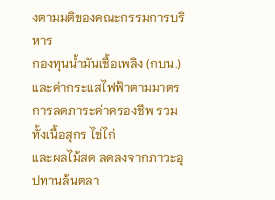งตามมติของคณะกรรมการบริหาร
กองทุนน้ำมันเชื้อเพลิง (กบน.) และค่ากระแสไฟฟ้าตามมาตรการลดภาระค่าครองชีพ รวมทั้งเนื้อสุกร ไข่ไก่
และผลไม้สด ลดลงจากภาวะอุปทานล้นตลา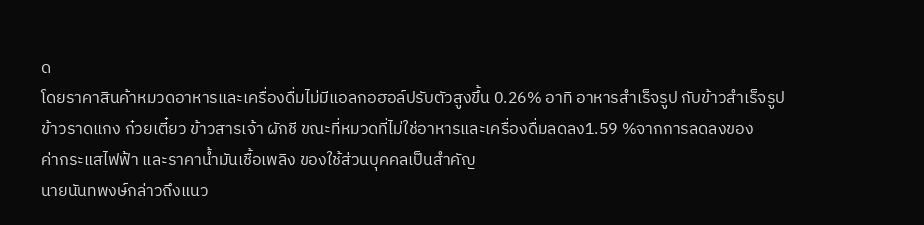ด
โดยราคาสินค้าหมวดอาหารและเครื่องดื่มไม่มีแอลกอฮอล์ปรับตัวสูงขึ้น 0.26% อาทิ อาหารสำเร็จรูป กับข้าวสำเร็จรูป
ข้าวราดแกง ก๋วยเตี๋ยว ข้าวสารเจ้า ผักชี ขณะที่หมวดที่ไม่ใช่อาหารและเครื่องดื่มลดลง1.59 %จากการลดลงของ
ค่ากระแสไฟฟ้า และราคาน้ำมันเชื้อเพลิง ของใช้ส่วนบุคคลเป็นสำคัญ
นายนันทพงษ์กล่าวถึงแนว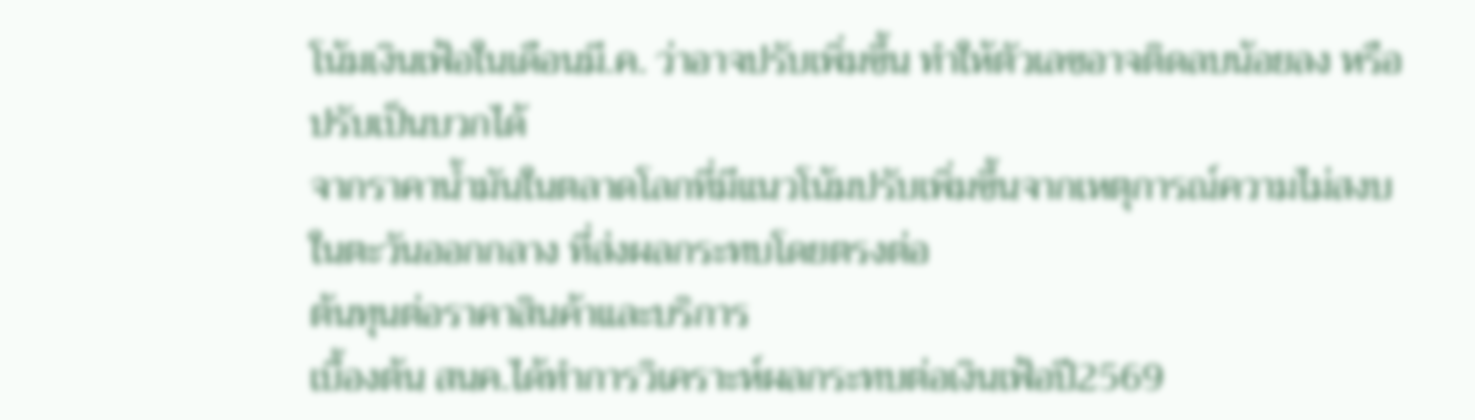โน้มเงินเฟ้อในเดือนมี.ค. ว่าอาจปรับเพิ่มขึ้น ทำให้ตัวเลขอาจติดลบน้อยลง หรือปรับเป็นบวกได้
จากราคาน้ำมันในตลาดโลกที่มีแนวโน้มปรับเพิ่มขึ้นจากเหตุการณ์ความไม่สงบในตะวันออกกลาง ที่ส่งผลกระทบโดยตรงต่อ
ต้นทุนต่อราคาสินค้าและบริการ
เบื้องต้น สนค.ได้ทำการวิเคราะห์ผลกระทบต่อเงินเฟ้อปี2569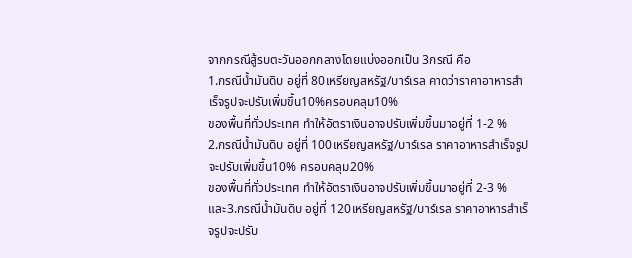จากกรณีสู้รบตะวันออกกลางโดยแบ่งออกเป็น 3กรณี คือ
1.กรณีน้ำมันดิบ อยู่ที่ 80เหรียญสหรัฐ/บาร์เรล คาดว่าราคาอาหารสำเร็จรูปจะปรับเพิ่มขึ้น10%ครอบคลุม10%
ของพื้นที่ทั่วประเทศ ทำให้อัตราเงินอาจปรับเพิ่มขึ้นมาอยู่ที่ 1-2 %
2.กรณีน้ำมันดิบ อยู่ที่ 100เหรียญสหรัฐ/บาร์เรล ราคาอาหารสำเร็จรูปจะปรับเพิ่มขึ้น10% ครอบคลุม20%
ของพื้นที่ทั่วประเทศ ทำให้อัตราเงินอาจปรับเพิ่มขึ้นมาอยู่ที่ 2-3 %
และ3.กรณีน้ำมันดิบ อยู่ที่ 120เหรียญสหรัฐ/บาร์เรล ราคาอาหารสำเร็จรูปจะปรับ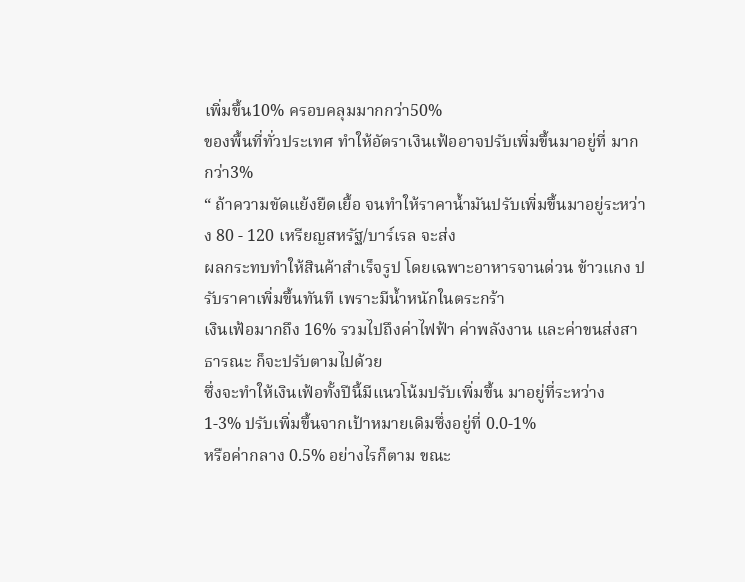เพิ่มขึ้น10% ครอบคลุมมากกว่า50%
ของพื้นที่ทั่วประเทศ ทำให้อัตราเงินเฟ้ออาจปรับเพิ่มขึ้นมาอยู่ที่ มากกว่า3%
“ ถ้าความขัดแย้งยืดเยื้อ จนทำให้ราคาน้ำมันปรับเพิ่มขึ้นมาอยู่ระหว่าง 80 - 120 เหรียญสหรัฐ/บาร์เรล จะส่ง
ผลกระทบทำให้สินค้าสำเร็จรูป โดยเฉพาะอาหารจานด่วน ข้าวแกง ปรับราคาเพิ่มขึ้นทันที เพราะมีน้ำหนักในตระกร้า
เงินเฟ้อมากถึง 16% รวมไปถึงค่าไฟฟ้า ค่าพลังงาน และค่าขนส่งสาธารณะ ก็จะปรับตามไปด้วย
ซึ่งจะทำให้เงินเฟ้อทั้งปีนี้มีแนวโน้มปรับเพิ่มขึ้น มาอยู่ที่ระหว่าง 1-3% ปรับเพิ่มขึ้นจากเป้าหมายเดิมซึ่งอยู่ที่ 0.0-1%
หรือค่ากลาง 0.5% อย่างไรก็ตาม ขณะ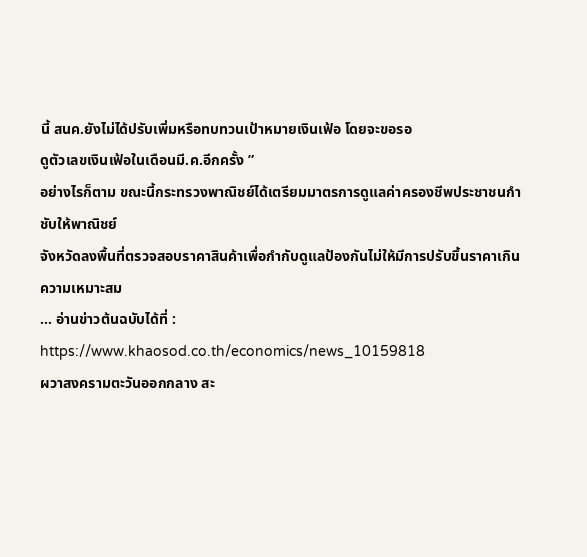นี้ สนค.ยังไม่ได้ปรับเพิ่มหรือทบทวนเป้าหมายเงินเฟ้อ โดยจะขอรอ
ดูตัวเลขเงินเฟ้อในเดือนมี.ค.อีกครั้ง ”
อย่างไรก็ตาม ขณะนี้กระทรวงพาณิชย์ได้เตรียมมาตรการดูแลค่าครองชีพประชาชนกำชับให้พาณิชย์
จังหวัดลงพื้นที่ตรวจสอบราคาสินค้าเพื่อกำกับดูแลป้องกันไม่ให้มีการปรับขึ้นราคาเกินความเหมาะสม
... อ่านข่าวต้นฉบับได้ที่ :
https://www.khaosod.co.th/economics/news_10159818
ผวาสงครามตะวันออกกลาง สะ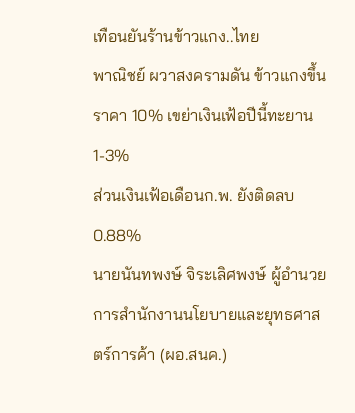เทือนยันร้านข้าวแกง..ไทย
พาณิชย์ ผวาสงครามดัน ข้าวแกงขึ้นราคา 10% เขย่าเงินเฟ้อปีนี้ทะยาน 1-3%
ส่วนเงินเฟ้อเดือนก.พ. ยังติดลบ0.88%
นายนันทพงษ์ จิระเลิศพงษ์ ผู้อำนวยการสำนักงานนโยบายและยุทธศาสตร์การค้า (ผอ.สนค.)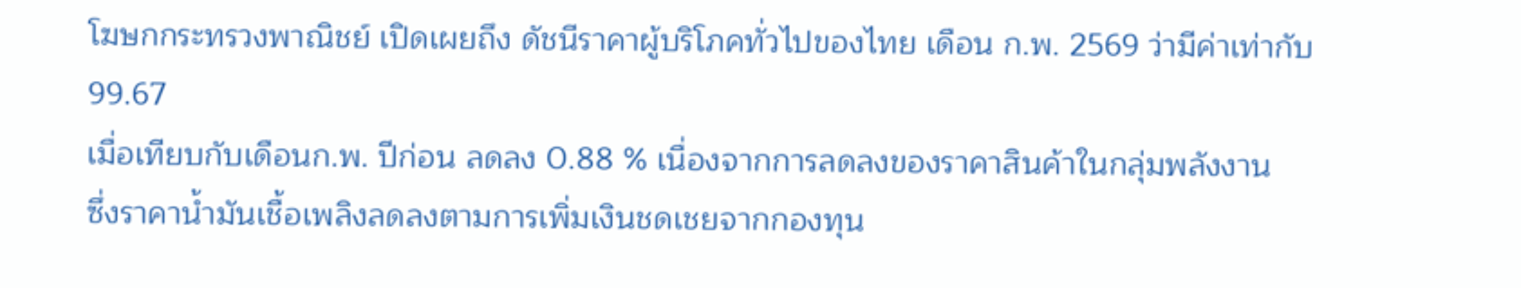โฆษกกระทรวงพาณิชย์ เปิดเผยถึง ดัชนีราคาผู้บริโภคทั่วไปของไทย เดือน ก.พ. 2569 ว่ามีค่าเท่ากับ 99.67
เมื่อเทียบกับเดือนก.พ. ปีก่อน ลดลง 0.88 % เนื่องจากการลดลงของราคาสินค้าในกลุ่มพลังงาน
ซึ่งราคาน้ำมันเชื้อเพลิงลดลงตามการเพิ่มเงินชดเชยจากกองทุน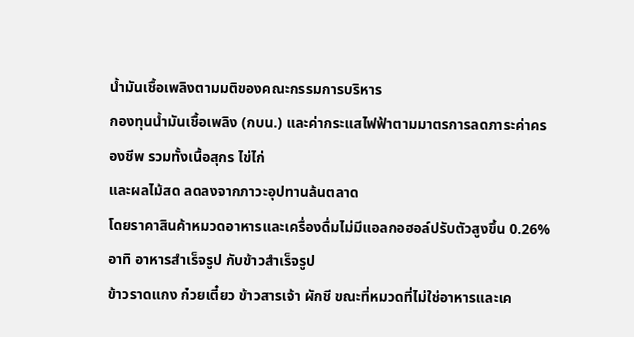น้ำมันเชื้อเพลิงตามมติของคณะกรรมการบริหาร
กองทุนน้ำมันเชื้อเพลิง (กบน.) และค่ากระแสไฟฟ้าตามมาตรการลดภาระค่าครองชีพ รวมทั้งเนื้อสุกร ไข่ไก่
และผลไม้สด ลดลงจากภาวะอุปทานล้นตลาด
โดยราคาสินค้าหมวดอาหารและเครื่องดื่มไม่มีแอลกอฮอล์ปรับตัวสูงขึ้น 0.26% อาทิ อาหารสำเร็จรูป กับข้าวสำเร็จรูป
ข้าวราดแกง ก๋วยเตี๋ยว ข้าวสารเจ้า ผักชี ขณะที่หมวดที่ไม่ใช่อาหารและเค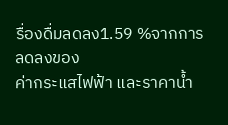รื่องดื่มลดลง1.59 %จากการลดลงของ
ค่ากระแสไฟฟ้า และราคาน้ำ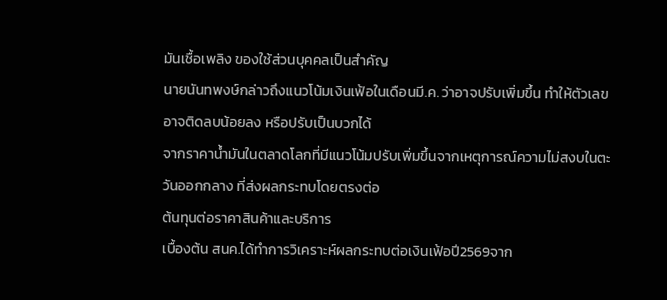มันเชื้อเพลิง ของใช้ส่วนบุคคลเป็นสำคัญ
นายนันทพงษ์กล่าวถึงแนวโน้มเงินเฟ้อในเดือนมี.ค. ว่าอาจปรับเพิ่มขึ้น ทำให้ตัวเลขอาจติดลบน้อยลง หรือปรับเป็นบวกได้
จากราคาน้ำมันในตลาดโลกที่มีแนวโน้มปรับเพิ่มขึ้นจากเหตุการณ์ความไม่สงบในตะวันออกกลาง ที่ส่งผลกระทบโดยตรงต่อ
ต้นทุนต่อราคาสินค้าและบริการ
เบื้องต้น สนค.ได้ทำการวิเคราะห์ผลกระทบต่อเงินเฟ้อปี2569จาก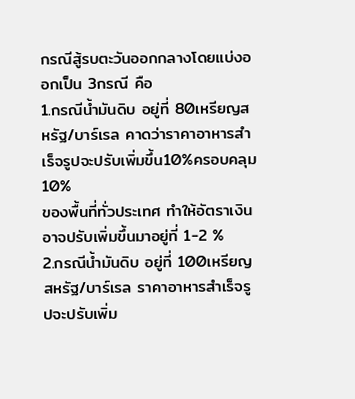กรณีสู้รบตะวันออกกลางโดยแบ่งออกเป็น 3กรณี คือ
1.กรณีน้ำมันดิบ อยู่ที่ 80เหรียญสหรัฐ/บาร์เรล คาดว่าราคาอาหารสำเร็จรูปจะปรับเพิ่มขึ้น10%ครอบคลุม10%
ของพื้นที่ทั่วประเทศ ทำให้อัตราเงินอาจปรับเพิ่มขึ้นมาอยู่ที่ 1-2 %
2.กรณีน้ำมันดิบ อยู่ที่ 100เหรียญสหรัฐ/บาร์เรล ราคาอาหารสำเร็จรูปจะปรับเพิ่ม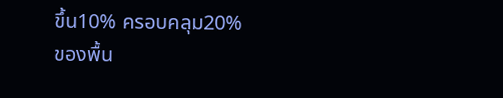ขึ้น10% ครอบคลุม20%
ของพื้น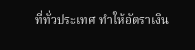ที่ทั่วประเทศ ทำให้อัตราเงิน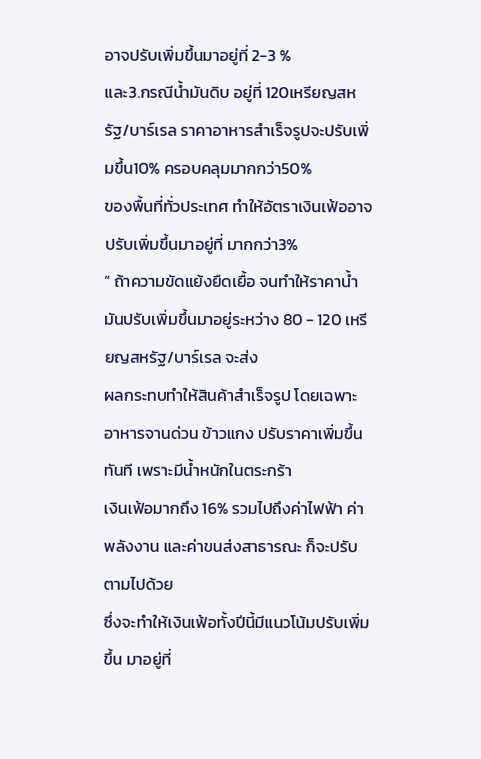อาจปรับเพิ่มขึ้นมาอยู่ที่ 2-3 %
และ3.กรณีน้ำมันดิบ อยู่ที่ 120เหรียญสหรัฐ/บาร์เรล ราคาอาหารสำเร็จรูปจะปรับเพิ่มขึ้น10% ครอบคลุมมากกว่า50%
ของพื้นที่ทั่วประเทศ ทำให้อัตราเงินเฟ้ออาจปรับเพิ่มขึ้นมาอยู่ที่ มากกว่า3%
“ ถ้าความขัดแย้งยืดเยื้อ จนทำให้ราคาน้ำมันปรับเพิ่มขึ้นมาอยู่ระหว่าง 80 - 120 เหรียญสหรัฐ/บาร์เรล จะส่ง
ผลกระทบทำให้สินค้าสำเร็จรูป โดยเฉพาะอาหารจานด่วน ข้าวแกง ปรับราคาเพิ่มขึ้นทันที เพราะมีน้ำหนักในตระกร้า
เงินเฟ้อมากถึง 16% รวมไปถึงค่าไฟฟ้า ค่าพลังงาน และค่าขนส่งสาธารณะ ก็จะปรับตามไปด้วย
ซึ่งจะทำให้เงินเฟ้อทั้งปีนี้มีแนวโน้มปรับเพิ่มขึ้น มาอยู่ที่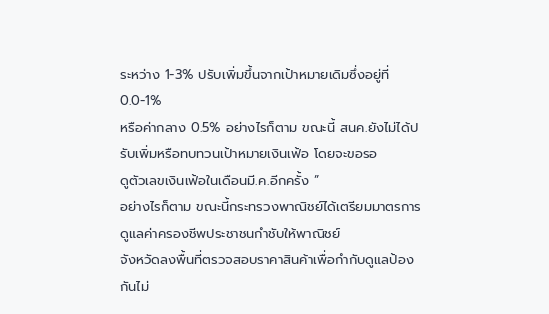ระหว่าง 1-3% ปรับเพิ่มขึ้นจากเป้าหมายเดิมซึ่งอยู่ที่ 0.0-1%
หรือค่ากลาง 0.5% อย่างไรก็ตาม ขณะนี้ สนค.ยังไม่ได้ปรับเพิ่มหรือทบทวนเป้าหมายเงินเฟ้อ โดยจะขอรอ
ดูตัวเลขเงินเฟ้อในเดือนมี.ค.อีกครั้ง ”
อย่างไรก็ตาม ขณะนี้กระทรวงพาณิชย์ได้เตรียมมาตรการดูแลค่าครองชีพประชาชนกำชับให้พาณิชย์
จังหวัดลงพื้นที่ตรวจสอบราคาสินค้าเพื่อกำกับดูแลป้องกันไม่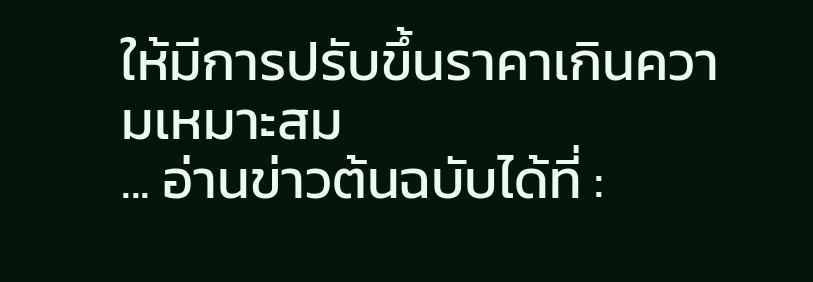ให้มีการปรับขึ้นราคาเกินความเหมาะสม
... อ่านข่าวต้นฉบับได้ที่ :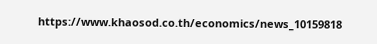https://www.khaosod.co.th/economics/news_10159818